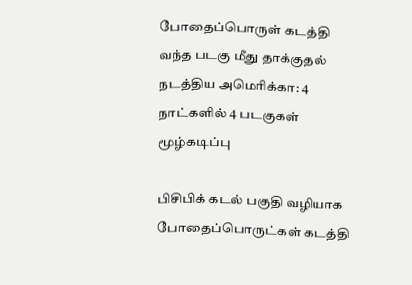போதைப்பொருள் கடத்தி வந்த படகு மீது தாக்குதல் நடத்திய அமெரிக்கா: 4 நாட்களில் 4 படகுகள் மூழ்கடிப்பு

பிசிபிக் கடல் பகுதி வழியாக போதைப்பொருட்கள் கடத்தி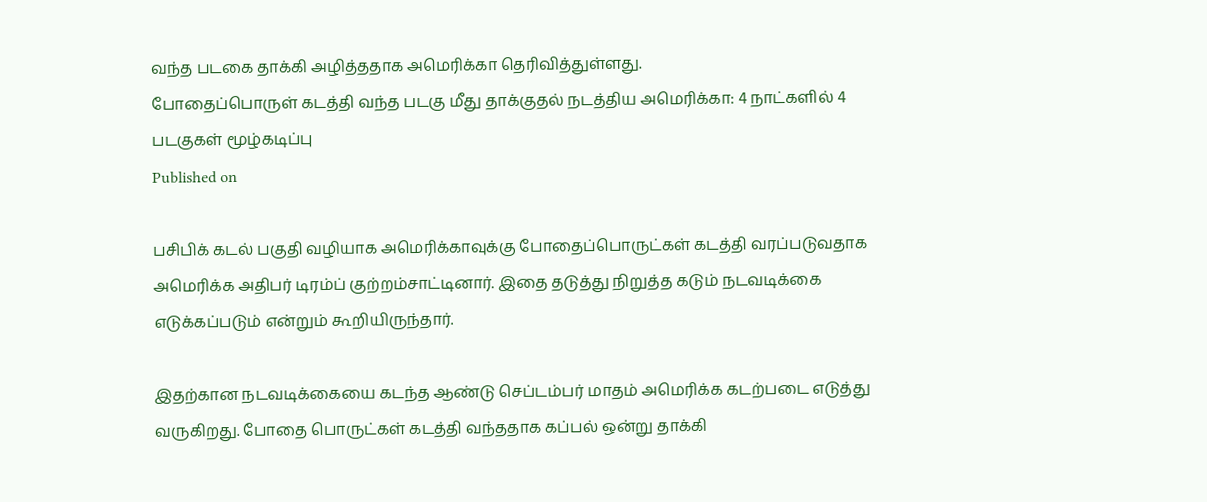வந்த படகை தாக்கி அழித்ததாக அமெரிக்கா தெரிவித்துள்ளது.
போதைப்பொருள் கடத்தி வந்த படகு மீது தாக்குதல் நடத்திய அமெரிக்கா: 4 நாட்களில் 4 படகுகள் மூழ்கடிப்பு
Published on

பசிபிக் கடல் பகுதி வழியாக அமெரிக்காவுக்கு போதைப்பொருட்கள் கடத்தி வரப்படுவதாக அமெரிக்க அதிபர் டிரம்ப் குற்றம்சாட்டினார். இதை தடுத்து நிறுத்த கடும் நடவடிக்கை எடுக்கப்படும் என்றும் கூறியிருந்தார்.

இதற்கான நடவடிக்கையை கடந்த ஆண்டு செப்டம்பர் மாதம் அமெரிக்க கடற்படை எடுத்து வருகிறது. போதை பொருட்கள் கடத்தி வந்ததாக கப்பல் ஒன்று தாக்கி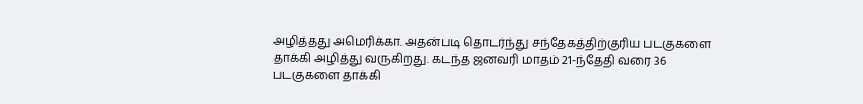அழித்தது அமெரிக்கா. அதன்படி தொடர்ந்து சந்தேகத்திற்குரிய படகுகளை தாக்கி அழித்து வருகிறது. கடந்த ஜனவரி மாதம் 21-ந்தேதி வரை 36 படகுகளை தாக்கி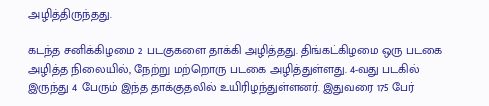அழித்திருந்தது.

கடந்த சனிக்கிழமை 2 படகுகளை தாக்கி அழித்தது. திங்கட்கிழமை ஒரு படகை அழித்த நிலையில், நேற்று மற்றொரு படகை அழித்துள்ளது. 4-வது படகில் இருந்து 4 பேரும் இந்த தாக்குதலில் உயிரிழந்துள்ளனர். இதுவரை 175 பேர்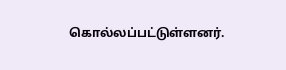கொல்லப்பட்டுள்ளனர்.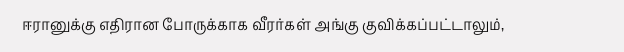ஈரானுக்கு எதிரான போருக்காக வீரர்கள் அங்கு குவிக்கப்பட்டாலும்,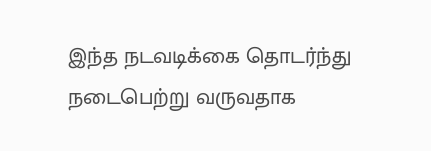இந்த நடவடிக்கை தொடர்ந்து நடைபெற்று வருவதாக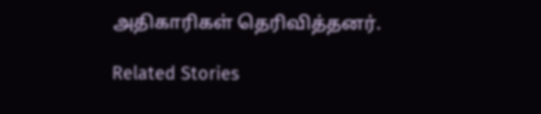அதிகாரிகள் தெரிவித்தனர்.

Related Stories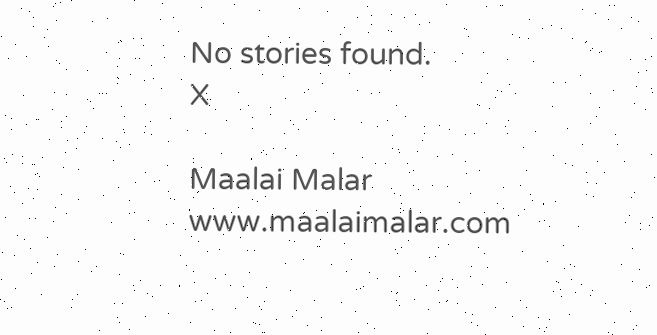No stories found.
X

Maalai Malar
www.maalaimalar.com